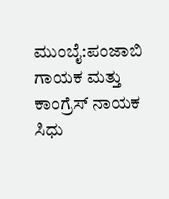ಮುಂಬೈ:ಪಂಜಾಬಿ ಗಾಯಕ ಮತ್ತು ಕಾಂಗ್ರೆಸ್ ನಾಯಕ ಸಿಧು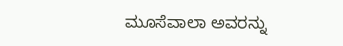ಮೂಸೆವಾಲಾ ಅವರನ್ನು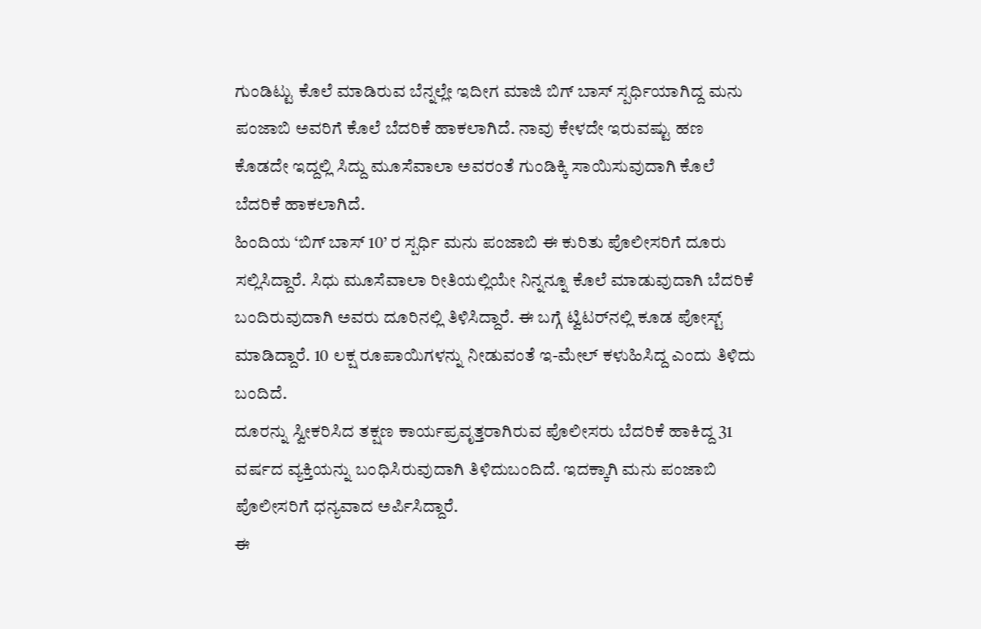ಗುಂಡಿಟ್ಟು ಕೊಲೆ ಮಾಡಿರುವ ಬೆನ್ನಲ್ಲೇ ಇದೀಗ ಮಾಜಿ ಬಿಗ್ ಬಾಸ್ ಸ್ಪರ್ಧಿಯಾಗಿದ್ದ ಮನು ಪಂಜಾಬಿ ಅವರಿಗೆ ಕೊಲೆ ಬೆದರಿಕೆ ಹಾಕಲಾಗಿದೆ. ನಾವು ಕೇಳದೇ ಇರುವಷ್ಟು ಹಣ ಕೊಡದೇ ಇದ್ದಲ್ಲಿ ಸಿದ್ದು ಮೂಸೆವಾಲಾ ಅವರಂತೆ ಗುಂಡಿಕ್ಕಿ ಸಾಯಿಸುವುದಾಗಿ ಕೊಲೆ ಬೆದರಿಕೆ ಹಾಕಲಾಗಿದೆ.
ಹಿಂದಿಯ ‘ಬಿಗ್ ಬಾಸ್ 10’ ರ ಸ್ಪರ್ಧಿ ಮನು ಪಂಜಾಬಿ ಈ ಕುರಿತು ಪೊಲೀಸರಿಗೆ ದೂರು ಸಲ್ಲಿಸಿದ್ದಾರೆ. ಸಿಧು ಮೂಸೆವಾಲಾ ರೀತಿಯಲ್ಲಿಯೇ ನಿನ್ನನ್ನೂ ಕೊಲೆ ಮಾಡುವುದಾಗಿ ಬೆದರಿಕೆ ಬಂದಿರುವುದಾಗಿ ಅವರು ದೂರಿನಲ್ಲಿ ತಿಳಿಸಿದ್ದಾರೆ. ಈ ಬಗ್ಗೆ ಟ್ವಿಟರ್‌ನಲ್ಲಿ ಕೂಡ ಪೋಸ್ಟ್ ಮಾಡಿದ್ದಾರೆ. 10 ಲಕ್ಷ ರೂಪಾಯಿಗಳನ್ನು ನೀಡುವಂತೆ ಇ-ಮೇಲ್ ಕಳುಹಿಸಿದ್ದ ಎಂದು ತಿಳಿದು ಬಂದಿದೆ.
ದೂರನ್ನು ಸ್ವೀಕರಿಸಿದ ತಕ್ಷಣ ಕಾರ್ಯಪ್ರವೃತ್ತರಾಗಿರುವ ಪೊಲೀಸರು ಬೆದರಿಕೆ ಹಾಕಿದ್ದ 31 ವರ್ಷದ ವ್ಯಕ್ತಿಯನ್ನು ಬಂಧಿಸಿರುವುದಾಗಿ ತಿಳಿದುಬಂದಿದೆ. ಇದಕ್ಕಾಗಿ ಮನು ಪಂಜಾಬಿ ಪೊಲೀಸರಿಗೆ ಧನ್ಯವಾದ ಅರ್ಪಿಸಿದ್ದಾರೆ.
ಈ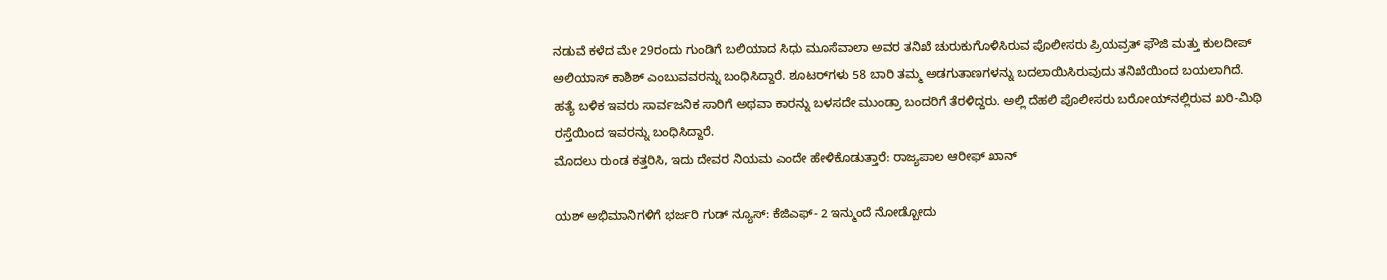ನಡುವೆ ಕಳೆದ ಮೇ 29ರಂದು ಗುಂಡಿಗೆ ಬಲಿಯಾದ ಸಿಧು ಮೂಸೆವಾಲಾ ಅವರ ತನಿಖೆ ಚುರುಕುಗೊಳಿಸಿರುವ ಪೊಲೀಸರು ಪ್ರಿಯವ್ರತ್ ಫೌಜಿ ಮತ್ತು ಕುಲದೀಪ್ ಅಲಿಯಾಸ್ ಕಾಶಿಶ್ ಎಂಬುವವರನ್ನು ಬಂಧಿಸಿದ್ದಾರೆ. ಶೂಟರ್‌ಗಳು 58 ಬಾರಿ ತಮ್ಮ ಅಡಗುತಾಣಗಳನ್ನು ಬದಲಾಯಿಸಿರುವುದು ತನಿಖೆಯಿಂದ ಬಯಲಾಗಿದೆ.
ಹತ್ಯೆ ಬಳಿಕ ಇವರು ಸಾರ್ವಜನಿಕ ಸಾರಿಗೆ ಅಥವಾ ಕಾರನ್ನು ಬಳಸದೇ ಮುಂಡ್ರಾ ಬಂದರಿಗೆ ತೆರಳಿದ್ದರು. ಅಲ್ಲಿ ದೆಹಲಿ ಪೊಲೀಸರು ಬರೋಯ್‌ನಲ್ಲಿರುವ ಖರಿ-ಮಿಥಿ ರಸ್ತೆಯಿಂದ ಇವರನ್ನು ಬಂಧಿಸಿದ್ದಾರೆ.
ಮೊದಲು ರುಂಡ ಕತ್ತರಿಸಿ, ಇದು ದೇವರ ನಿಯಮ ಎಂದೇ ಹೇಳಿಕೊಡುತ್ತಾರೆ: ರಾಜ್ಯಪಾಲ ಆರೀಫ್ ಖಾನ್

ಯಶ್ ಅಭಿಮಾನಿಗಳಿಗೆ ಭರ್ಜರಿ ಗುಡ್ ನ್ಯೂಸ್: ಕೆಜಿಎಫ್- 2 ಇನ್ಮುಂದೆ ನೋಡ್ಬೋದು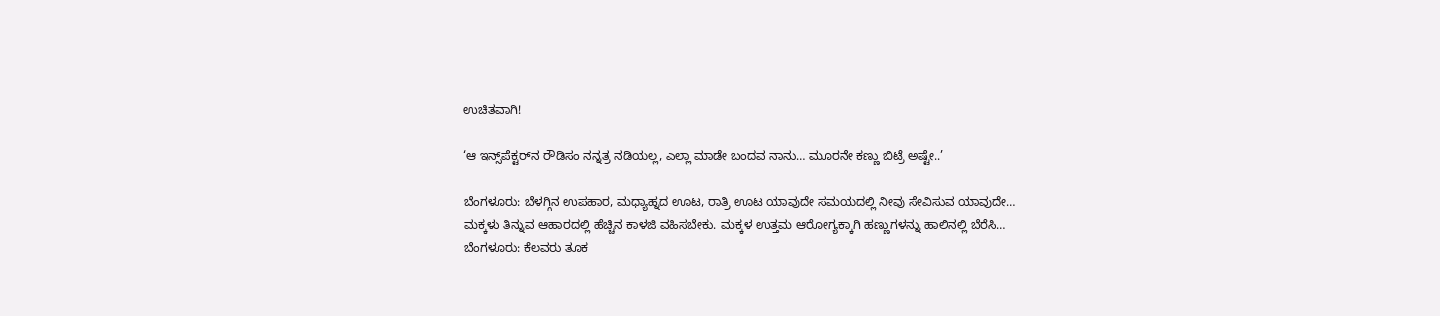ಉಚಿತವಾಗಿ!

‘ಆ ಇನ್ಸ್‌ಪೆಕ್ಟರ್‌ನ ರೌಡಿಸಂ ನನ್ನತ್ರ ನಡಿಯಲ್ಲ, ಎಲ್ಲಾ ಮಾಡೇ ಬಂದವ ನಾನು… ಮೂರನೇ ಕಣ್ಣು ಬಿಟ್ರೆ ಅಷ್ಟೇ..’

ಬೆಂಗಳೂರು: ಬೆಳಗ್ಗಿನ ಉಪಹಾರ, ಮಧ್ಯಾಹ್ನದ ಊಟ, ರಾತ್ರಿ ಊಟ ಯಾವುದೇ ಸಮಯದಲ್ಲಿ ನೀವು ಸೇವಿಸುವ ಯಾವುದೇ…
ಮಕ್ಕಳು ತಿನ್ನುವ ಆಹಾರದಲ್ಲಿ ಹೆಚ್ಚಿನ ಕಾಳಜಿ ವಹಿಸಬೇಕು. ಮಕ್ಕಳ ಉತ್ತಮ ಆರೋಗ್ಯಕ್ಕಾಗಿ ಹಣ್ಣುಗಳನ್ನು ಹಾಲಿನಲ್ಲಿ ಬೆರೆಸಿ…
ಬೆಂಗಳೂರು: ಕೆಲವರು ತೂಕ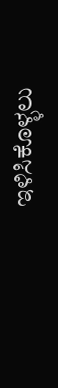ಇಳಿಸಿಕೊಳ್ಳಲು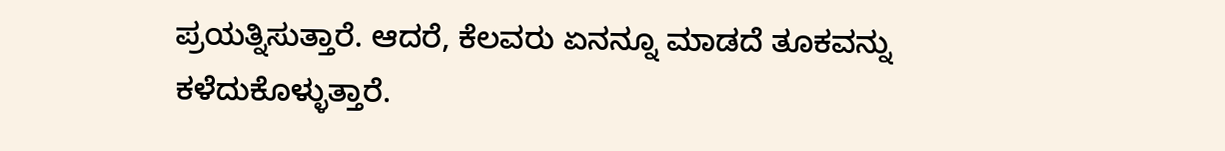ಪ್ರಯತ್ನಿಸುತ್ತಾರೆ. ಆದರೆ, ಕೆಲವರು ಏನನ್ನೂ ಮಾಡದೆ ತೂಕವನ್ನು ಕಳೆದುಕೊಳ್ಳುತ್ತಾರೆ.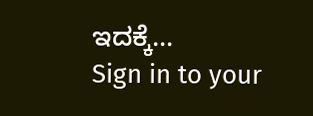ಇದಕ್ಕೆ…
Sign in to your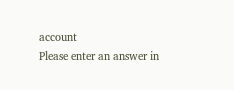account
Please enter an answer in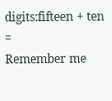digits:fifteen + ten =
Remember me